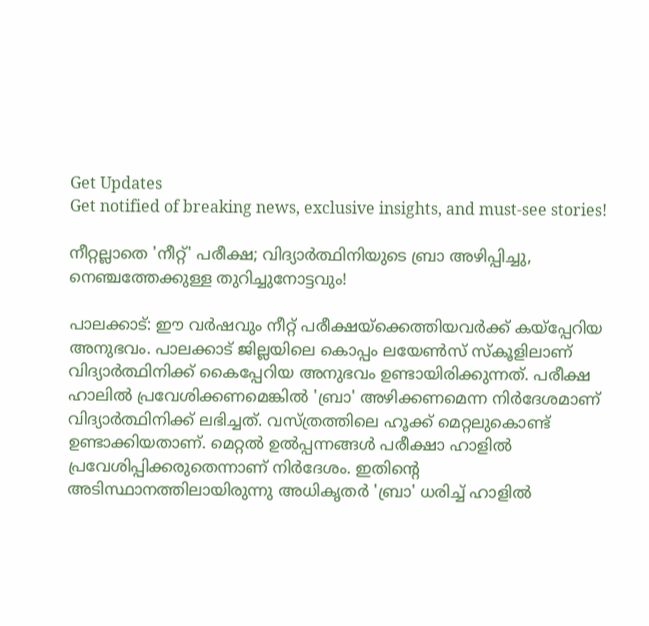Get Updates
Get notified of breaking news, exclusive insights, and must-see stories!

നീറ്റല്ലാതെ 'നീറ്റ്' പരീക്ഷ; വിദ്യാർത്ഥിനിയുടെ ബ്രാ അഴിപ്പിച്ചു, നെഞ്ചത്തേക്കുള്ള തുറിച്ചുനോട്ടവും!

പാലക്കാട്: ഈ വർഷവും നീറ്റ് പരീക്ഷയ്ക്കെത്തിയവർക്ക് കയ്പ്പേറിയ അനുഭവം. പാലക്കാട് ജില്ലയിലെ കൊപ്പം ലയേൺസ് സ്കൂളിലാണ് വിദ്യാർത്ഥിനിക്ക് കൈപ്പേറിയ അനുഭവം ഉണ്ടായിരിക്കുന്നത്. പരീക്ഷ ഹാലിൽ പ്രവേശിക്കണമെങ്കിൽ 'ബ്രാ' അഴിക്കണമെന്ന നിർദേശമാണ് വിദ്യാർത്ഥിനിക്ക് ലഭിച്ചത്. വസ്ത്രത്തിലെ ഹൂക്ക് മെറ്റലുകൊണ്ട് ഉണ്ടാക്കിയതാണ്. മെറ്റൽ ഉൽപ്പന്നങ്ങൾ പരീക്ഷാ ഹാളിൽ പ്രവേശിപ്പിക്കരുതെന്നാണ് നിർദേശം. ഇതിന്റെ അടിസ്ഥാനത്തിലായിരുന്നു അധികൃതർ 'ബ്രാ' ധരിച്ച് ഹാളിൽ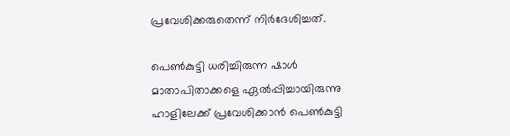പ്രവേശിക്കരുതെന്ന് നിർദേശിച്ചത്.

പെൺകുട്ടി ധരിച്ചിരുന്ന ഷാൾ മാതാപിതാക്കളെ ഏൽപ്പിച്ചായിരുന്നു ഹാളിലേക്ക് പ്രവേശിക്കാൻ പെൺകുട്ടി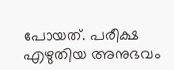പോയത്. പരീക്ഷ എഴുതിയ അനുഭവം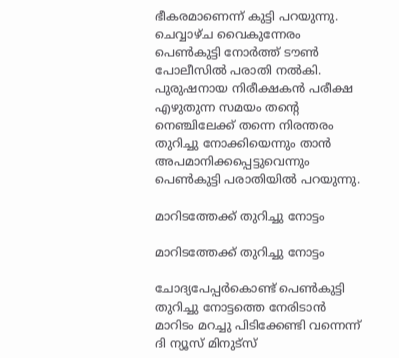ഭീകരമാണെന്ന് കുട്ടി പറയുന്നു. ചെവ്വാഴ്ച വൈകുന്നേരം പെൺകുട്ടി നോർത്ത് ടൗൺ പോലീസിൽ പരാതി നൽകി. പുരുഷനായ നിരീക്ഷകൻ പരീക്ഷ എഴുതുന്ന സമയം തന്റെ നെഞ്ചിലേക്ക് തന്നെ നിരന്തരം തുറിച്ചു നോക്കിയെന്നും താൻ അപമാനിക്കപ്പെട്ടുവെന്നും പെൺകുട്ടി പരാതിയിൽ പറയുന്നു.

മാറിടത്തേക്ക് തുറിച്ചു നോട്ടം

മാറിടത്തേക്ക് തുറിച്ചു നോട്ടം

ചോദ്യപേപ്പർകൊണ്ട് പെൺകുട്ടി തുറിച്ചു നോട്ടത്തെ നേരിടാൻ മാറിടം മറച്ചു പിടിക്കേണ്ടി വന്നെന്ന് ദി ന്യൂസ് മിനുട്സ്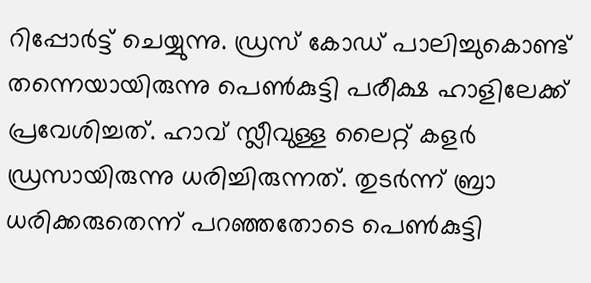റിപ്പോർട്ട് ചെയ്യുന്നു. ഡ്രസ് കോഡ് പാലിച്ചുകൊണ്ട് തന്നെയായിരുന്നു പെൺകുട്ടി പരീക്ഷ ഹാളിലേക്ക് പ്രവേശിച്ചത്. ഹാവ് സ്ലീവുള്ള ലൈറ്റ് കളർ ഡ്രസായിരുന്നു ധരിച്ചിരുന്നത്. തുടർന്ന് ബ്രാ ധരിക്കരുതെന്ന് പറഞ്ഞതോടെ പെൺകുട്ടി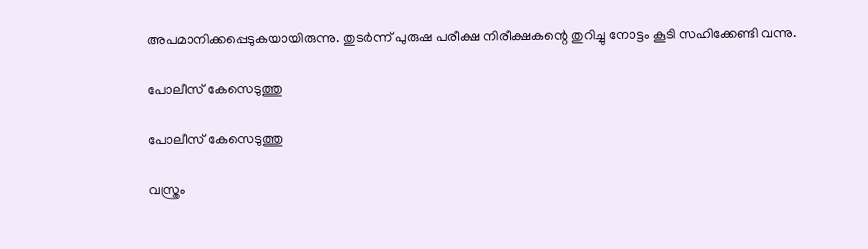അപമാനിക്കപ്പെടുകയായിരുന്നു. തുടർന്ന് പുരുഷ പരീക്ഷ നിരീക്ഷകന്റെ തുറിച്ചു നോട്ടം കൂടി സഹിക്കേണ്ടി വന്നു.

പോലീസ് കേസെടുത്തു

പോലീസ് കേസെടുത്തു

വസ്ത്രം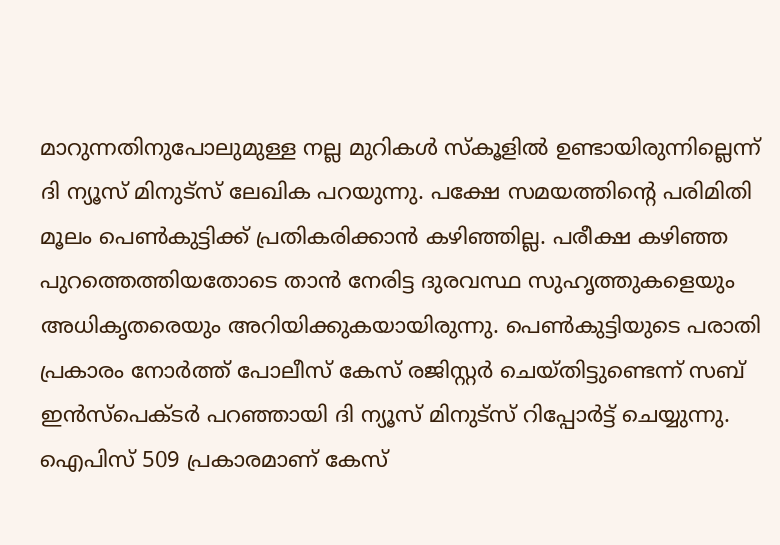മാറുന്നതിനുപോലുമുള്ള നല്ല മുറികൾ സ്കൂളിൽ ഉണ്ടായിരുന്നില്ലെന്ന് ദി ന്യൂസ് മിനുട്സ് ലേഖിക പറയുന്നു. പക്ഷേ സമയത്തിന്റെ പരിമിതി മൂലം പെൺകുട്ടിക്ക് പ്രതികരിക്കാൻ കഴിഞ്ഞില്ല. പരീക്ഷ കഴിഞ്ഞ പുറത്തെത്തിയതോടെ താൻ നേരിട്ട ദുരവസ്ഥ സുഹൃത്തുകളെയും അധികൃതരെയും അറിയിക്കുകയായിരുന്നു. പെൺകുട്ടിയുടെ പരാതി പ്രകാരം നോർത്ത് പോലീസ് കേസ് രജിസ്റ്റർ ചെയ്തിട്ടുണ്ടെന്ന് സബ് ഇൻസ്പെക്ടർ പറഞ്ഞായി ദി ന്യൂസ് മിനുട്സ് റിപ്പോർട്ട് ചെയ്യുന്നു. ഐപിസ് 509 പ്രകാരമാണ് കേസ്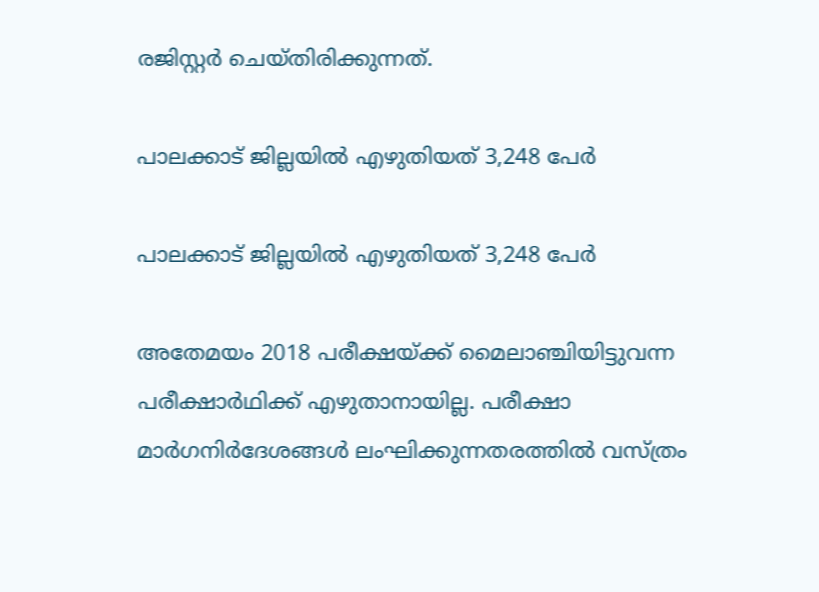രജിസ്റ്റർ ചെയ്തിരിക്കുന്നത്.

പാലക്കാട് ജില്ലയില്‍ എഴുതിയത് 3,248 പേർ

പാലക്കാട് ജില്ലയില്‍ എഴുതിയത് 3,248 പേർ

അതേമയം 2018 പരീക്ഷയ്ക്ക് മൈലാഞ്ചിയിട്ടുവന്ന പരീക്ഷാര്‍ഥിക്ക് എഴുതാനായില്ല. പരീക്ഷാ മാര്‍ഗനിര്‍ദേശങ്ങള്‍ ലംഘിക്കുന്നതരത്തില്‍ വസ്ത്രം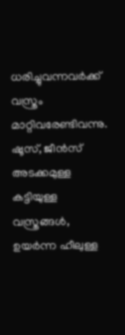ധരിച്ചുവന്നവര്‍ക്ക് വസ്ത്രം മാറ്റിവരേണ്ടിവന്നു. ഷൂസ്, ജീന്‍സ് അടക്കമുള്ള കട്ടിയുള്ള വസ്ത്രങ്ങള്‍, ഉയര്‍ന്ന ഹീലുള്ള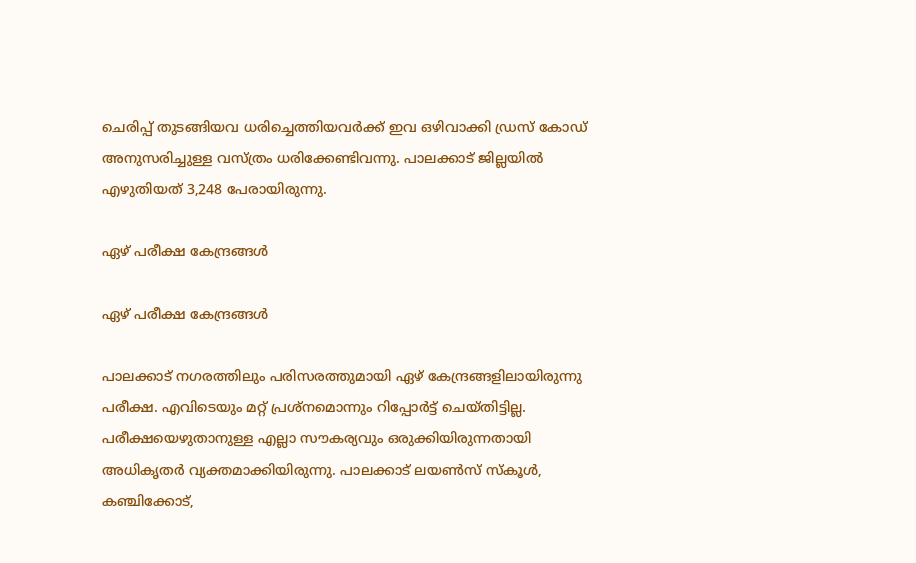ചെരിപ്പ് തുടങ്ങിയവ ധരിച്ചെത്തിയവര്‍ക്ക് ഇവ ഒഴിവാക്കി ഡ്രസ് കോഡ് അനുസരിച്ചുള്ള വസ്ത്രം ധരിക്കേണ്ടിവന്നു. പാലക്കാട് ജില്ലയില്‍ എഴുതിയത് 3,248 പേരായിരുന്നു.

ഏഴ് പരീക്ഷ കേന്ദ്രങ്ങൾ

ഏഴ് പരീക്ഷ കേന്ദ്രങ്ങൾ

പാലക്കാട് നഗരത്തിലും പരിസരത്തുമായി ഏഴ് കേന്ദ്രങ്ങളിലായിരുന്നു പരീക്ഷ. എവിടെയും മറ്റ് പ്രശ്‌നമൊന്നും റിപ്പോർട്ട് ചെയ്തിട്ടില്ല. പരീക്ഷയെഴുതാനുള്ള എല്ലാ സൗകര്യവും ഒരുക്കിയിരുന്നതായി അധികൃതര്‍ വ്യക്തമാക്കിയിരുന്നു. പാലക്കാട് ലയണ്‍സ് സ്‌കൂള്‍, കഞ്ചിക്കോട്,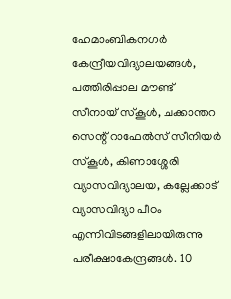ഹേമാംബികനഗര്‍ കേന്ദ്രീയവിദ്യാലയങ്ങള്‍, പത്തിരിപ്പാല മൗണ്ട് സീനായ് സ്‌കൂള്‍, ചക്കാന്തറ സെന്റ് റാഫേല്‍സ് സീനിയര്‍ സ്‌കൂള്‍, കിണാശ്ശേരി വ്യാസവിദ്യാലയ, കല്ലേക്കാട് വ്യാസവിദ്യാ പീഠം എന്നിവിടങ്ങളിലായിരുന്നു പരീക്ഷാകേന്ദ്രങ്ങള്‍. 10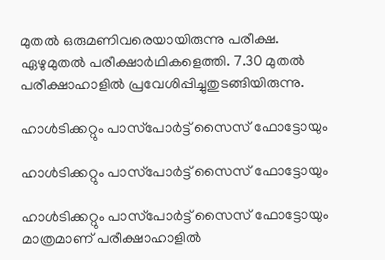മുതല്‍ ഒരുമണിവരെയായിരുന്നു പരീക്ഷ. ഏഴുമുതല്‍ പരീക്ഷാര്‍ഥികളെത്തി. 7.30 മുതല്‍ പരീക്ഷാഹാളില്‍ പ്രവേശിപ്പിച്ചുതുടങ്ങിയിരുന്നു.

ഹാള്‍ടിക്കറ്റും പാസ്‌പോര്‍ട്ട് സൈസ് ഫോട്ടോയും

ഹാള്‍ടിക്കറ്റും പാസ്‌പോര്‍ട്ട് സൈസ് ഫോട്ടോയും

ഹാള്‍ടിക്കറ്റും പാസ്‌പോര്‍ട്ട് സൈസ് ഫോട്ടോയും മാത്രമാണ് പരീക്ഷാഹാളില്‍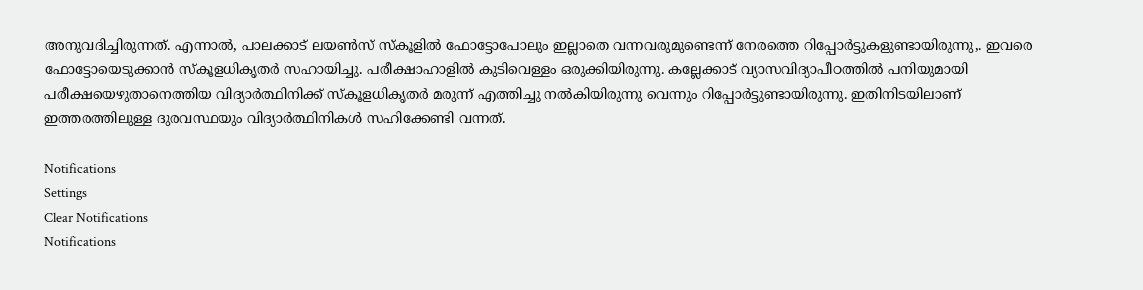അനുവദിച്ചിരുന്നത്. എന്നാല്‍, പാലക്കാട് ലയണ്‍സ് സ്‌കൂളില്‍ ഫോട്ടോപോലും ഇല്ലാതെ വന്നവരുമുണ്ടെന്ന് നേരത്തെ റിപ്പോർട്ടുകളുണ്ടായിരുന്നു,. ഇവരെ ഫോട്ടോയെടുക്കാന്‍ സ്‌കൂളധികൃതര്‍ സഹായിച്ചു. പരീക്ഷാഹാളില്‍ കുടിവെള്ളം ഒരുക്കിയിരുന്നു. കല്ലേക്കാട് വ്യാസവിദ്യാപീഠത്തില്‍ പനിയുമായി പരീക്ഷയെഴുതാനെത്തിയ വിദ്യാർത്ഥിനിക്ക് സ്കൂളധികൃതർ മരുന്ന് എത്തിച്ചു നൽകിയിരുന്നു വെന്നും റിപ്പോർട്ടുണ്ടായിരുന്നു. ഇതിനിടയിലാണ് ഇത്തരത്തിലുള്ള ദുരവസ്ഥയും വിദ്യാർത്ഥിനികൾ സഹിക്കേണ്ടി വന്നത്.

Notifications
Settings
Clear Notifications
Notifications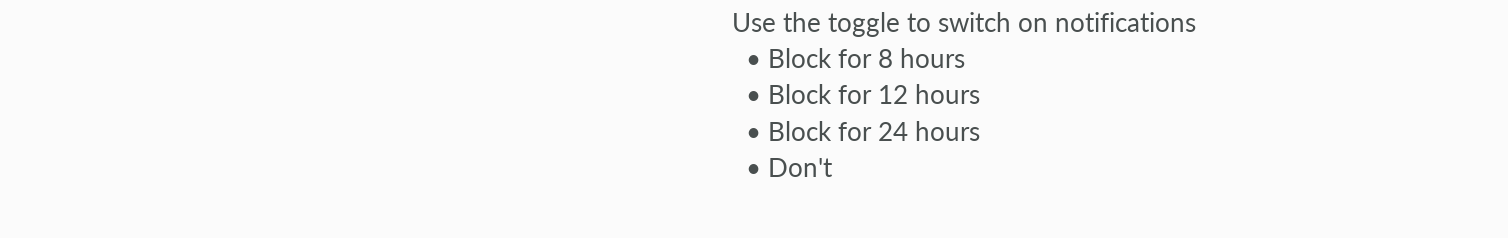Use the toggle to switch on notifications
  • Block for 8 hours
  • Block for 12 hours
  • Block for 24 hours
  • Don't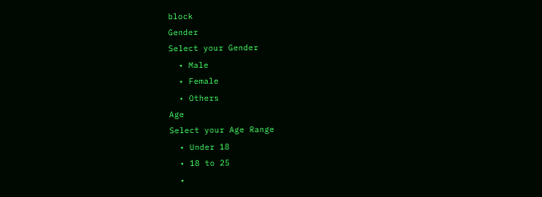block
Gender
Select your Gender
  • Male
  • Female
  • Others
Age
Select your Age Range
  • Under 18
  • 18 to 25
  •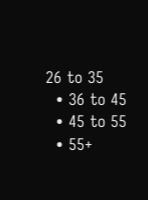26 to 35
  • 36 to 45
  • 45 to 55
  • 55+